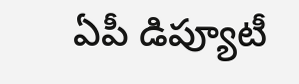ఏపీ డిప్యూటీ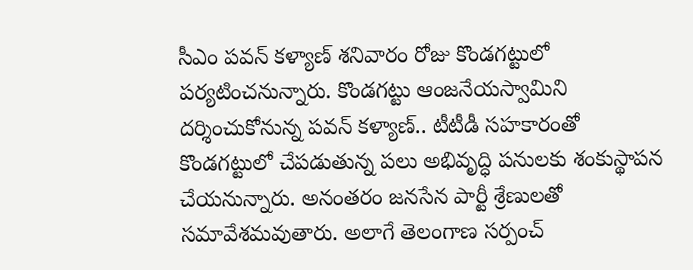సీఎం పవన్ కళ్యాణ్ శనివారం రోజు కొండగట్టులో పర్యటించనున్నారు. కొండగట్టు ఆంజనేయస్వామిని దర్శించుకోనున్న పవన్ కళ్యాణ్.. టీటీడీ సహకారంతో కొండగట్టులో చేపడుతున్న పలు అభివృద్ధి పనులకు శంకుస్థాపన చేయనున్నారు. అనంతరం జనసేన పార్టీ శ్రేణులతో సమావేశమవుతారు. అలాగే తెలంగాణ సర్పంచ్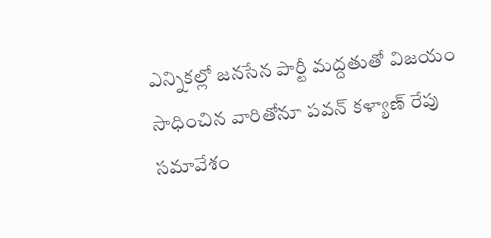ఎన్నికల్లో జనసేన పార్టీ మద్దతుతో విజయం సాధించిన వారితోనూ పవన్ కళ్యాణ్ రేపు సమావేశం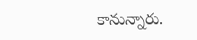కానున్నారు.